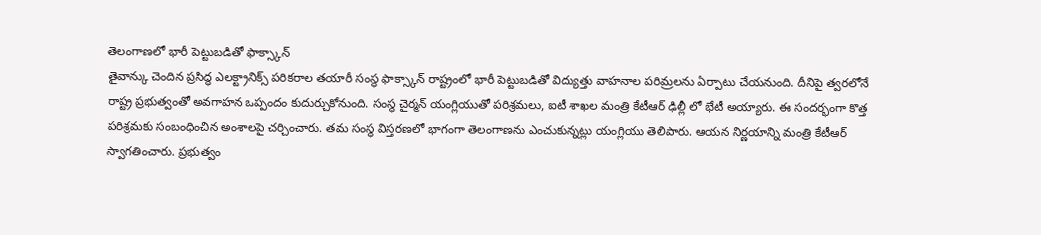తెలంగాణలో భారీ పెట్టుబడితో ఫాక్స్కాన్
తైవాన్కు చెందిన ప్రసిద్ధ ఎలక్ట్రానిక్స్ పరికరాల తయారీ సంస్థ ఫాక్స్కాన్ రాష్ట్రంలో భారీ పెట్టుబడితో విద్యుత్తు వాహనాల పరిమ్రలను ఏర్పాటు చేయనుంది. దీనిపై త్వరలోనే రాష్ట్ర ప్రభుత్వంతో అవగాహన ఒప్పందం కుదుర్చుకోనుంది. సంస్థ చైర్మన్ యంగ్లియుతో పరిశ్రమలు, ఐటీ శాఖల మంత్రి కేటీఆర్ ఢిల్లీ లో భేటీ అయ్యారు. ఈ సందర్భంగా కొత్త పరిశ్రమకు సంబంధించిన అంశాలపై చర్చించారు. తమ సంస్థ విస్తరణలో భాగంగా తెలంగాణను ఎంచుకున్నట్లు యంగ్లియు తెలిపారు. ఆయన నిర్ణయాన్ని మంత్రి కేటీఆర్ స్వాగతించారు. ప్రభుత్వం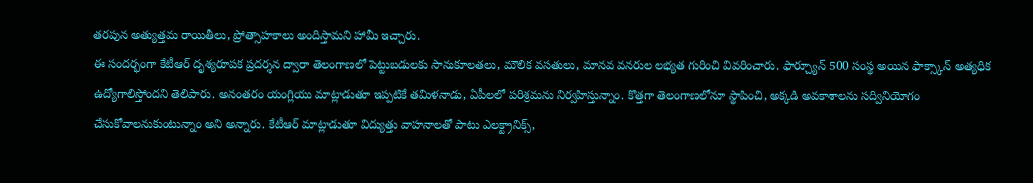తరపున అత్యుత్తమ రాయితీలు, ప్రోత్సాహకాలు అందిస్తామని హామీ ఇచ్చారు.
ఈ సందర్భంగా కేటీఆర్ దృశ్యరూపక ప్రదర్శన ద్వారా తెలంగాణలో పెట్టుబడులకు సానుకూలతలు, మౌలిక వసతులు, మానవ వనరుల లభ్యత గురించి వివరించారు. ఫార్చ్యూన్ 500 సంస్థ అయిన ఫాక్స్కాన్ అత్యధిక ఉద్యోగాలిస్తోందని తెలిపారు. అనంతరం యంగ్లియు మాట్లాడుతూ ఇప్పటికే తమిళనాడు, ఏపీలలో పరిశ్రమను నిర్వహిస్తున్నాం. కొత్తగా తెలంగాణలోనూ స్థాపించి, అక్కడి అవకాశాలను సద్వినియోగం చేసుకోవాలనుకుంటున్నాం అని అన్నారు. కేటీఆర్ మాట్లాడుతూ విద్యుత్తు వాహనాలతో పాటు ఎలక్ట్రానిక్స్,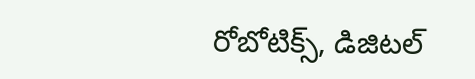రోబోటిక్స్, డిజిటల్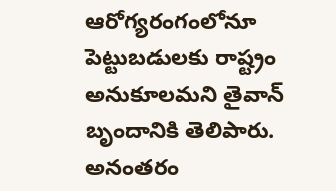ఆరోగ్యరంగంలోనూ పెట్టుబడులకు రాష్ట్రం అనుకూలమని తైవాన్ బృందానికి తెలిపారు. అనంతరం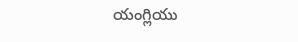యంగ్లియు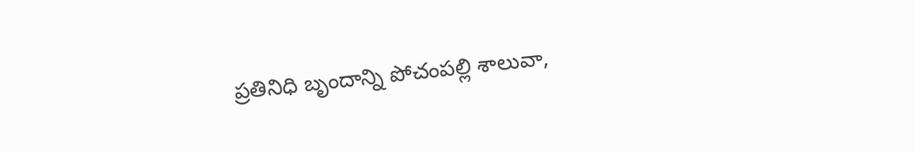ప్రతినిధి బృందాన్ని పోచంపల్లి శాలువా,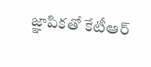జ్ఞాపికతో కేటీఆర్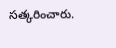సత్కరించారు.